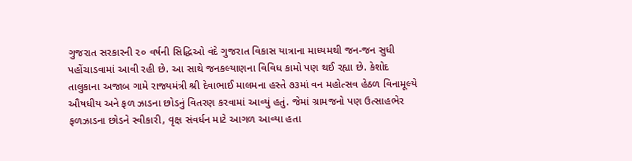ગુજરાત સરકારની ૨૦ વર્ષની સિદ્ધિઓ વંદે ગુજરાત વિકાસ યાત્રાના માધ્યમથી જન-જન સુધી પહોંચાડવામાં આવી રહી છે. આ સાથે જનકલ્યાણના વિવિધ કામો પણ થઈ રહ્યા છે. કેશોદ તાલુકાના અજાબ ગામે રાજ્યમંત્રી શ્રી દેવાભાઈ માલમના હસ્તે ૭૩માં વન મહોત્સવ હેઠળ વિનામૂલ્યે ઔષધીય અને ફળ ઝાડના છોડનું વિતરણ કરવામાં આવ્યું હતું. જેમાં ગ્રામજનો પણ ઉત્સાહભેર ફળઝાડના છોડને સ્વીકારી, વૃક્ષ સંવર્ધન માટે આગળ આવ્યા હતા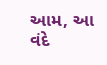આમ, આ વંદે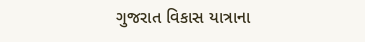ગુજરાત વિકાસ યાત્રાના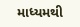માધ્યમથી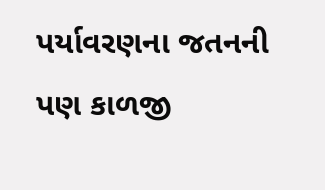પર્યાવરણના જતનની પણ કાળજી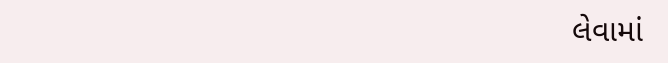લેવામાં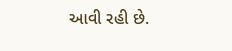આવી રહી છે.